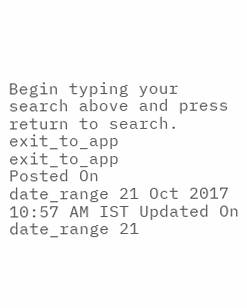Begin typing your search above and press return to search.
exit_to_app
exit_to_app
Posted On
date_range 21 Oct 2017 10:57 AM IST Updated On
date_range 21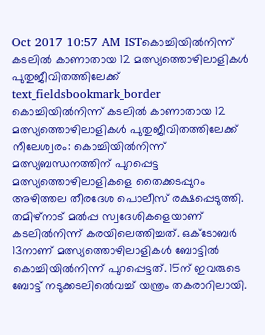Oct 2017 10:57 AM ISTകൊച്ചിയിൽനിന്ന് കടലിൽ കാണാതായ 12 മത്സ്യത്തൊഴിലാളികൾ പുതുജീവിതത്തിലേക്ക്
text_fieldsbookmark_border
കൊച്ചിയിൽനിന്ന് കടലിൽ കാണാതായ 12 മത്സ്യത്തൊഴിലാളികൾ പുതുജീവിതത്തിലേക്ക് നീലേശ്വരം: കൊച്ചിയിൽനിന്ന് മത്സ്യബന്ധനത്തിന് പുറപ്പെട്ട മത്സ്യത്തൊഴിലാളികളെ തൈക്കടപ്പുറം അഴിത്തല തീരദേശ പൊലീസ് രക്ഷപ്പെടുത്തി. തമിഴ്നാട് മൽപ്പ സ്വദേശികളെയാണ് കടലിൽനിന്ന് കരയിലെത്തിച്ചത്. ഒക്ടോബർ 13നാണ് മത്സ്യത്തൊഴിലാളികൾ ബോട്ടിൽ കൊച്ചിയിൽനിന്ന് പുറപ്പെട്ടത്. 15ന് ഇവരുടെ ബോട്ട് നടുക്കടലിൽെവച്ച് യന്ത്രം തകരാറിലായി.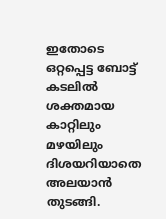ഇതോടെ ഒറ്റപ്പെട്ട ബോട്ട് കടലിൽ ശക്തമായ കാറ്റിലും മഴയിലും ദിശയറിയാതെ അലയാൻ തുടങ്ങി.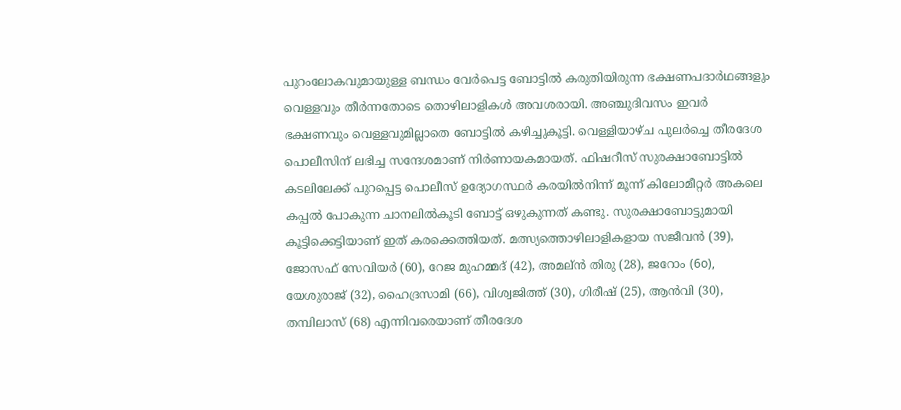പുറംലോകവുമായുള്ള ബന്ധം വേർപെട്ട ബോട്ടിൽ കരുതിയിരുന്ന ഭക്ഷണപദാർഥങ്ങളും വെള്ളവും തീർന്നതോടെ തൊഴിലാളികൾ അവശരായി. അഞ്ചുദിവസം ഇവർ ഭക്ഷണവും വെള്ളവുമില്ലാതെ ബോട്ടിൽ കഴിച്ചുകൂട്ടി. വെള്ളിയാഴ്ച പുലർച്ചെ തീരദേശ പൊലീസിന് ലഭിച്ച സന്ദേശമാണ് നിർണായകമായത്. ഫിഷറീസ് സുരക്ഷാബോട്ടിൽ കടലിലേക്ക് പുറപ്പെട്ട പൊലീസ് ഉദ്യോഗസ്ഥർ കരയിൽനിന്ന് മൂന്ന് കിലോമീറ്റർ അകലെ കപ്പൽ പോകുന്ന ചാനലിൽകൂടി ബോട്ട് ഒഴുകുന്നത് കണ്ടു. സുരക്ഷാബോട്ടുമായി കൂട്ടിക്കെട്ടിയാണ് ഇത് കരക്കെത്തിയത്. മത്സ്യത്തൊഴിലാളികളായ സജീവൻ (39), ജോസഫ് സേവിയർ (60), റേജ മുഹമ്മദ് (42), അമല്ൻ തിരു (28), ജറോം (6o), യേശുരാജ് (32), ഹൈദ്രസാമി (66), വിശ്വജിത്ത് (30), ഗിരീഷ് (25), ആൻവി (30), തമ്പിലാസ് (68) എന്നിവരെയാണ് തീരദേശ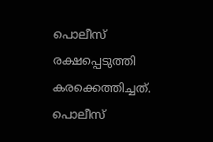പൊലീസ് രക്ഷപ്പെടുത്തി കരക്കെത്തിച്ചത്. പൊലീസ്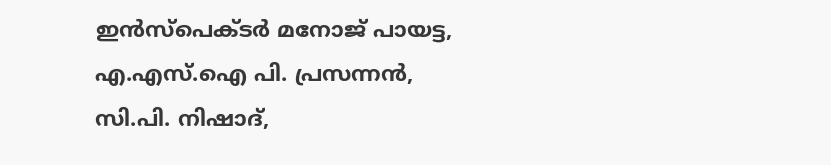ഇൻസ്പെക്ടർ മനോജ് പായട്ട, എ.എസ്.ഐ പി. പ്രസന്നൻ, സി.പി. നിഷാദ്,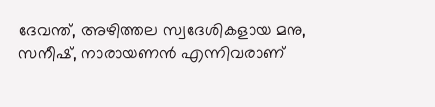ദേവന്ത്, അഴിത്തല സ്വദേശികളായ മനു, സനീഷ്, നാരായണൻ എന്നിവരാണ്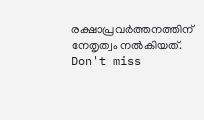രക്ഷാപ്രവർത്തനത്തിന് നേതൃത്വം നൽകിയത്.
Don't miss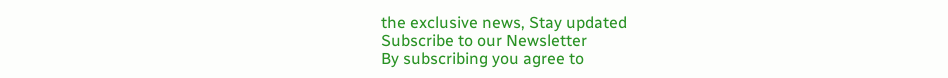the exclusive news, Stay updated
Subscribe to our Newsletter
By subscribing you agree to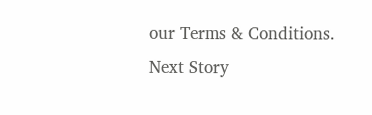our Terms & Conditions.
Next Story